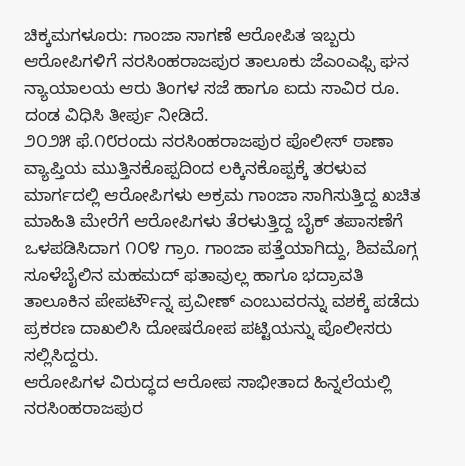ಚಿಕ್ಕಮಗಳೂರು: ಗಾಂಜಾ ಸಾಗಣೆ ಆರೋಪಿತ ಇಬ್ಬರು ಆರೋಪಿಗಳಿಗೆ ನರಸಿಂಹರಾಜಪುರ ತಾಲೂಕು ಜೆಎಂಎಫ್ಸಿ ಘನ ನ್ಯಾಯಾಲಯ ಆರು ತಿಂಗಳ ಸಜೆ ಹಾಗೂ ಐದು ಸಾವಿರ ರೂ. ದಂಡ ವಿಧಿಸಿ ತೀರ್ಪು ನೀಡಿದೆ.
೨೦೨೫ ಫೆ.೧೮ರಂದು ನರಸಿಂಹರಾಜಪುರ ಪೊಲೀಸ್ ಠಾಣಾ ವ್ಯಾಪ್ತಿಯ ಮುತ್ತಿನಕೊಪ್ಪದಿಂದ ಲಕ್ಕಿನಕೊಪ್ಪಕ್ಕೆ ತರಳುವ ಮಾರ್ಗದಲ್ಲಿ ಆರೋಪಿಗಳು ಅಕ್ರಮ ಗಾಂಜಾ ಸಾಗಿಸುತ್ತಿದ್ದ ಖಚಿತ ಮಾಹಿತಿ ಮೇರೆಗೆ ಆರೋಪಿಗಳು ತೆರಳುತ್ತಿದ್ದ ಬೈಕ್ ತಪಾಸಣೆಗೆ ಒಳಪಡಿಸಿದಾಗ ೧೦೪ ಗ್ರಾಂ. ಗಾಂಜಾ ಪತ್ತೆಯಾಗಿದ್ದು, ಶಿವಮೊಗ್ಗ ಸೂಳೆಬೈಲಿನ ಮಹಮದ್ ಫತಾವುಲ್ಲ ಹಾಗೂ ಭದ್ರಾವತಿ ತಾಲೂಕಿನ ಪೇಪರ್ಟೌನ್ನ ಪ್ರವೀಣ್ ಎಂಬುವರನ್ನು ವಶಕ್ಕೆ ಪಡೆದು ಪ್ರಕರಣ ದಾಖಲಿಸಿ ದೋಷರೋಪ ಪಟ್ಟಿಯನ್ನು ಪೊಲೀಸರು ಸಲ್ಲಿಸಿದ್ದರು.
ಆರೋಪಿಗಳ ವಿರುದ್ಧದ ಆರೋಪ ಸಾಭೀತಾದ ಹಿನ್ನಲೆಯಲ್ಲಿ ನರಸಿಂಹರಾಜಪುರ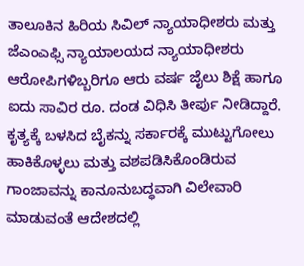ತಾಲೂಕಿನ ಹಿರಿಯ ಸಿವಿಲ್ ನ್ಯಾಯಾಧೀಶರು ಮತ್ತು ಜೆಎಂಎಫ್ಸಿ ನ್ಯಾಯಾಲಯದ ನ್ಯಾಯಾಧೀಶರು ಆರೋಪಿಗಳಿಬ್ಬರಿಗೂ ಆರು ವರ್ಷ ಜೈಲು ಶಿಕ್ಷೆ ಹಾಗೂ ಐದು ಸಾವಿರ ರೂ. ದಂಡ ವಿಧಿಸಿ ತೀರ್ಪು ನೀಡಿದ್ದಾರೆ.
ಕೃತ್ಯಕ್ಕೆ ಬಳಸಿದ ಬೈಕನ್ನು ಸರ್ಕಾರಕ್ಕೆ ಮುಟ್ಟುಗೋಲು ಹಾಕಿಕೊಳ್ಳಲು ಮತ್ತು ವಶಪಡಿಸಿಕೊಂಡಿರುವ ಗಾಂಜಾವನ್ನು ಕಾನೂನುಬದ್ಧವಾಗಿ ವಿಲೇವಾರಿ ಮಾಡುವಂತೆ ಆದೇಶದಲ್ಲಿ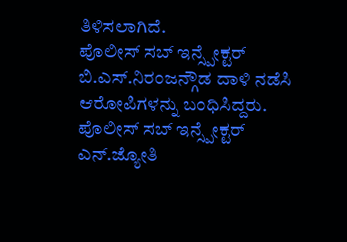ತಿಳಿಸಲಾಗಿದೆ.
ಪೊಲೀಸ್ ಸಬ್ ಇನ್ಸ್ಪೇಕ್ಟರ್ ಬಿ.ಎಸ್.ನಿರಂಜನ್ಗೌಡ ದಾಳಿ ನಡೆಸಿ ಆರೋಪಿಗಳನ್ನು ಬಂಧಿಸಿದ್ದರು. ಪೊಲೀಸ್ ಸಬ್ ಇನ್ಸ್ಪೇಕ್ಟರ್ ಎನ್.ಜ್ಯೋತಿ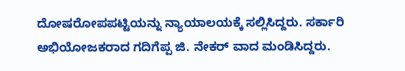ದೋಷರೋಪಪಟ್ಟಿಯನ್ನು ನ್ಯಾಯಾಲಯಕ್ಕೆ ಸಲ್ಲಿಸಿದ್ದರು. ಸರ್ಕಾರಿ ಅಭಿಯೋಜಕರಾದ ಗದಿಗೆಪ್ಪ ಜಿ. ನೇಕರ್ ವಾದ ಮಂಡಿಸಿದ್ದರು.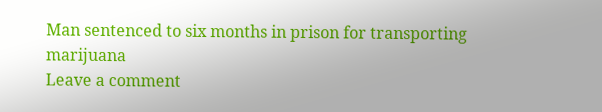Man sentenced to six months in prison for transporting marijuana
Leave a comment